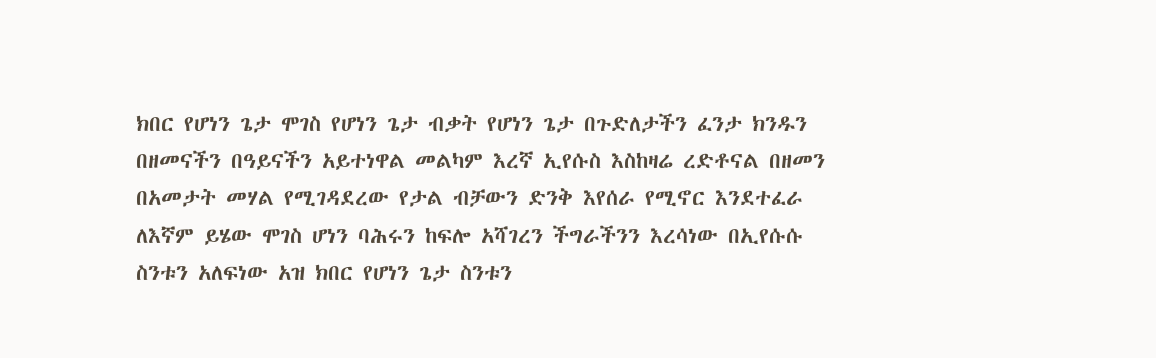ክበር የሆነን ጌታ ሞገስ የሆነን ጌታ ብቃት የሆነን ጌታ በጉድለታችን ፈንታ ክንዱን በዘመናችን በዓይናችን አይተነዋል መልካም እረኛ ኢየሱስ እስከዛሬ ረድቶናል በዘመን በአመታት መሃል የሚገዳደረው የታል ብቻውን ድንቅ እየሰራ የሚኖር እንደተፈራ ለእኛም ይሄው ሞገስ ሆነን ባሕሩን ከፍሎ አሻገረን ችግራችንን እረሳነው በኢየሱሱ ስንቱን አለፍነው አዝ ክበር የሆነን ጌታ ስንቱን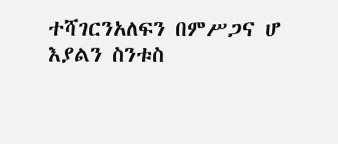ተሻገርንአለፍን በምሥጋና ሆ እያልን ስንቱስ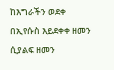ከእግራችን ወደቀ በኢየሱስ እይደቀቀ ዘመን ሲያልፍ ዘመን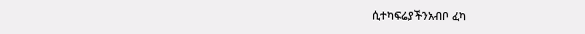ሲተካፍሬያችንአብቦ ፈካ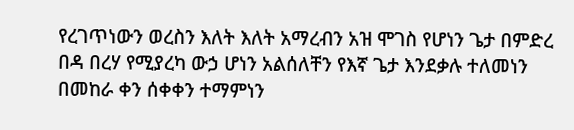የረገጥነውን ወረስን እለት እለት አማረብን አዝ ሞገስ የሆነን ጌታ በምድረ በዳ በረሃ የሚያረካ ውኃ ሆነን አልሰለቸን የእኛ ጌታ እንደቃሉ ተለመነን በመከራ ቀን ሰቀቀን ተማምነን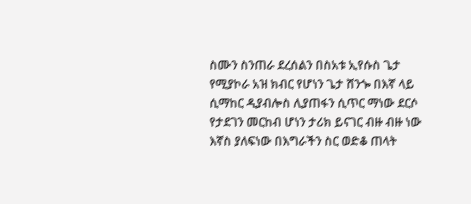ስሙን ስንጠራ ደረሰልን በስአቱ ኢየሱስ ጌታ የሚያኮራ አዝ ክብር የሆነን ጌታ ሸንጐ በእኛ ላይ ሲማከር ዲያብሎስ ሊያጠፋን ሲጥር ማነው ደርሶ የታደገን መርከብ ሆነን ታሪክ ይናገር ብዙ ብዙ ነው እኛስ ያለፍነው በእግራችን ስር ወድቆ ጠላት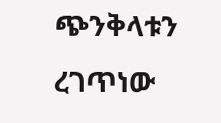ጭንቅላቱን ረገጥነው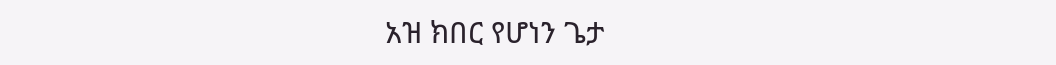አዝ ክበር የሆነን ጌታ